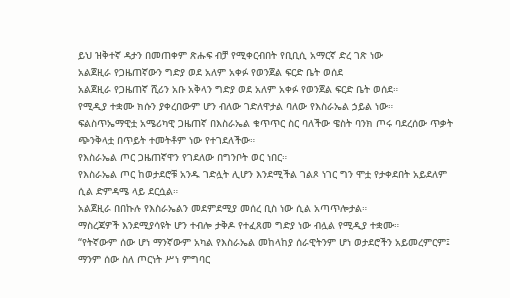ይህ ዝቅተኛ ዳታን በመጠቀም ጽሑፍ ብቻ የሚቀርብበት የቢቢሲ አማርኛ ድረ ገጽ ነው
አልጀዚራ የጋዜጠኛውን ግድያ ወደ አለም አቀፉ የወንጀል ፍርድ ቤት ወሰደ
አልጀዚራ የጋዜጠኛ ሺሪን አቡ አቅላን ግድያ ወደ አለም አቀፉ የወንጀል ፍርድ ቤት ወሰደ።
የሚዲያ ተቋሙ ክሱን ያቀረበውም ሆን ብለው ገድለዋታል ባለው የእስራኤል ኃይል ነው።
ፍልስጥኤማዊቷ አሜሪካዊ ጋዜጠኛ በእስራኤል ቁጥጥር ስር ባለችው ዌስት ባንክ ጦሩ ባደረሰው ጥቃት ጭንቅላቷ በጥይት ተመትቶም ነው የተገደለችው።
የእስራኤል ጦር ጋዜጠኛዋን የገደለው በግንቦት ወር ነበር።
የእስራኤል ጦር ከወታደሮቹ አንዱ ገድሏት ሊሆን እንደሚችል ገልጾ ነገር ግን ሞቷ የታቀደበት አይደለም ሲል ድምዳሜ ላይ ደርሷል።
አልጀዚራ በበኩሉ የእስራኤልን መደምደሚያ መሰረ ቢስ ነው ሲል አጣጥሎታል።
ማስረጃዎች እንደሚያሳዩት ሆን ተብሎ ታቅዶ የተፈጸመ ግድያ ነው ብሏል የሚዲያ ተቋሙ።
“የትኛውም ሰው ሆነ ማንኛውም አካል የእስራኤል መከላከያ ሰራዊትንም ሆነ ወታደሮችን አይመረምርም፤ ማንም ሰው ስለ ጦርነት ሥነ ምግባር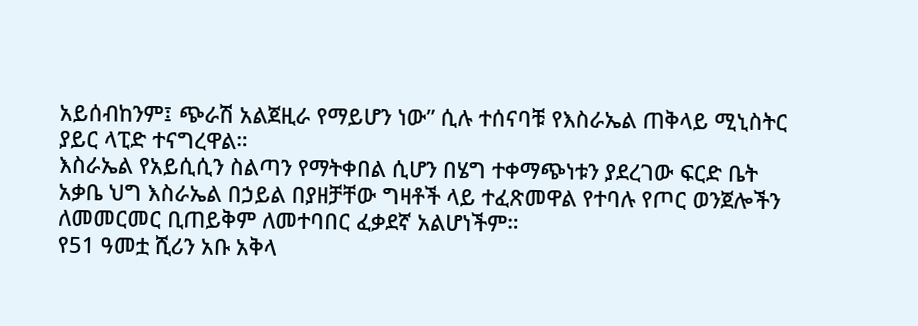አይሰብከንም፤ ጭራሽ አልጀዚራ የማይሆን ነው” ሲሉ ተሰናባቹ የእስራኤል ጠቅላይ ሚኒስትር ያይር ላፒድ ተናግረዋል።
እስራኤል የአይሲሲን ስልጣን የማትቀበል ሲሆን በሄግ ተቀማጭነቱን ያደረገው ፍርድ ቤት አቃቤ ህግ እስራኤል በኃይል በያዘቻቸው ግዛቶች ላይ ተፈጽመዋል የተባሉ የጦር ወንጀሎችን ለመመርመር ቢጠይቅም ለመተባበር ፈቃደኛ አልሆነችም።
የ51 ዓመቷ ሺሪን አቡ አቅላ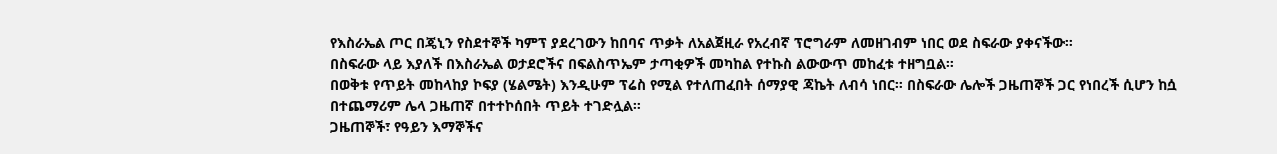የእስራኤል ጦር በጄኒን የስደተኞች ካምፕ ያደረገውን ከበባና ጥቃት ለአልጀዚራ የአረብኛ ፕሮግራም ለመዘገብም ነበር ወደ ስፍራው ያቀናችው።
በስፍራው ላይ እያለች በእስራኤል ወታደሮችና በፍልስጥኤም ታጣቂዎች መካከል የተኩስ ልውውጥ መከፈቱ ተዘግቧል።
በወቅቱ የጥይት መከላከያ ኮፍያ (ሄልሜት) እንዲሁም ፕሬስ የሚል የተለጠፈበት ሰማያዊ ጃኬት ለብሳ ነበር። በስፍራው ሌሎች ጋዜጠኞች ጋር የነበረች ሲሆን ከሷ በተጨማሪም ሌላ ጋዜጠኛ በተተኮሰበት ጥይት ተገድሏል።
ጋዜጠኞች፣ የዓይን እማኞችና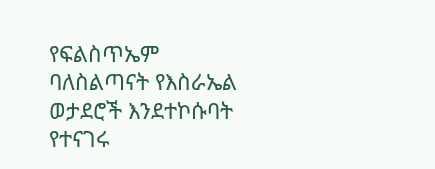የፍልስጥኤም ባለስልጣናት የእስራኤል ወታደሮች እንደተኮሱባት የተናገሩ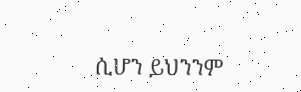ሲሆን ይህንንም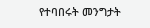የተባበሩት መንግታት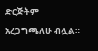ድርጅትም አረጋግጫለሁ ብሏል።